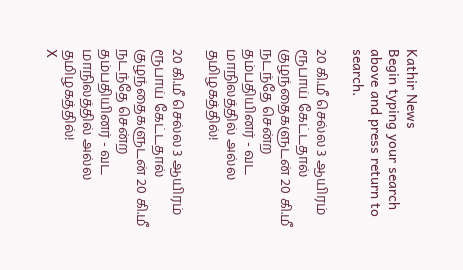Kathir News
Begin typing your search above and press return to search.

20 கி.மீ செல்ல 3 ஆயிரம் ரூபாய் கேட்டதால் குழந்தைகளுடன் 20 கி.மீ நடந்தே சென்ற தம்பதியினர் - வட மாநிலத்தில் அல்ல தமிழகத்தில்!

20 கி.மீ செல்ல 3 ஆயிரம் ரூபாய் கேட்டதால் குழந்தைகளுடன் 20 கி.மீ நடந்தே சென்ற தம்பதியினர் - வட மாநிலத்தில் அல்ல தமிழகத்தில்!
X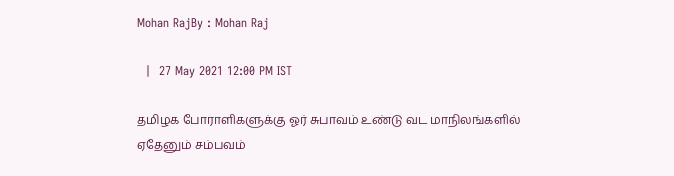Mohan RajBy : Mohan Raj

  |  27 May 2021 12:00 PM IST

தமிழக போராளிகளுக்கு ஓர் சுபாவம் உண்டு வட மாநிலங்களில் ஏதேனும் சம்பவம்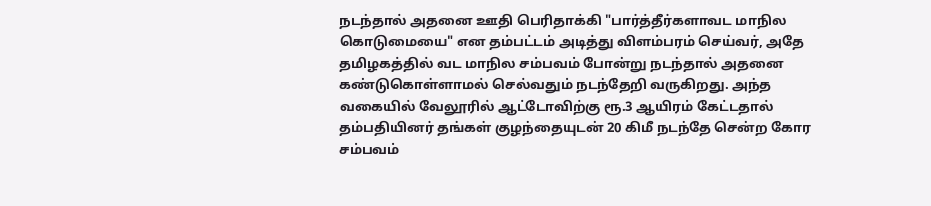நடந்தால் அதனை ஊதி பெரிதாக்கி "பார்த்தீர்களாவட மாநில கொடுமையை" என தம்பட்டம் அடித்து விளம்பரம் செய்வர், அதே தமிழகத்தில் வட மாநில சம்பவம் போன்று நடந்தால் அதனை கண்டுகொள்ளாமல் செல்வதும் நடந்தேறி வருகிறது. அந்த வகையில் வேலூரில் ஆட்டோவிற்கு ரூ.3 ஆயிரம் கேட்டதால் தம்பதியினர் தங்கள் குழந்தையுடன் 20 கிமீ நடந்தே சென்ற கோர சம்பவம்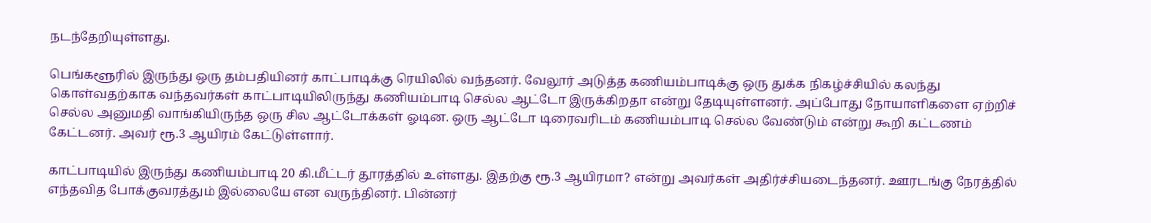நடந்தேறியுள்ளது.

பெங்களூரில் இருந்து ஒரு தம்பதியினர் காட்பாடிக்கு ரெயிலில் வந்தனர். வேலூர் அடுத்த கணியம்பாடிக்கு ஒரு துக்க நிகழ்ச்சியில் கலந்து கொள்வதற்காக வந்தவர்கள் காட்பாடியிலிருந்து கணியம்பாடி செல்ல ஆட்டோ இருக்கிறதா என்று தேடியுள்ளனர். அப்போது நோயாளிகளை ஏற்றிச் செல்ல அனுமதி வாங்கியிருந்த ஒரு சில ஆட்டோக்கள் ஓடின. ஒரு ஆட்டோ டிரைவரிடம் கணியம்பாடி செல்ல வேண்டும் என்று கூறி கட்டணம் கேட்டனர். அவர் ரூ.3 ஆயிரம் கேட்டுள்ளார்.

காட்பாடியில் இருந்து கணியம்பாடி 20 கி.மீட்டர் தூரத்தில் உள்ளது. இதற்கு ரூ.3 ஆயிரமா? என்று அவர்கள் அதிர்ச்சியடைந்தனர். ஊரடங்கு நேரத்தில் எந்தவித போக்குவரத்தும் இல்லையே என வருந்தினர். பின்னர்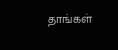தாங்கள்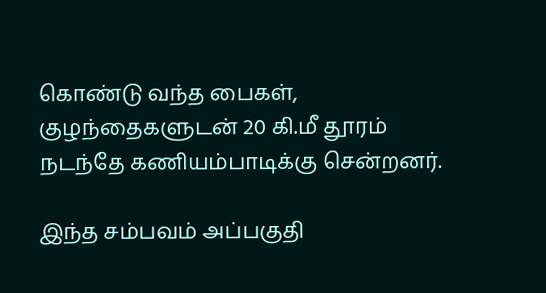கொண்டு வந்த பைகள், குழந்தைகளுடன் 20 கி.மீ தூரம் நடந்தே கணியம்பாடிக்கு சென்றனர்.

இந்த சம்பவம் அப்பகுதி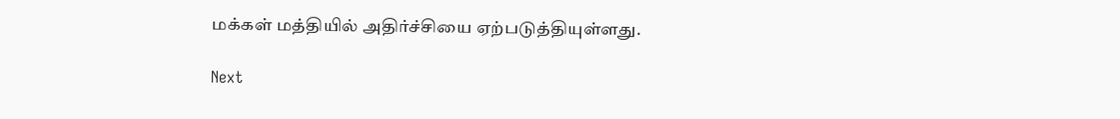மக்கள் மத்தியில் அதிர்ச்சியை ஏற்படுத்தியுள்ளது.

Next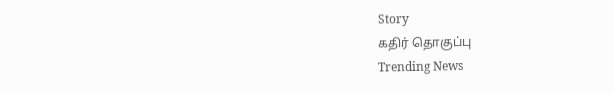Story
கதிர் தொகுப்பு
Trending News